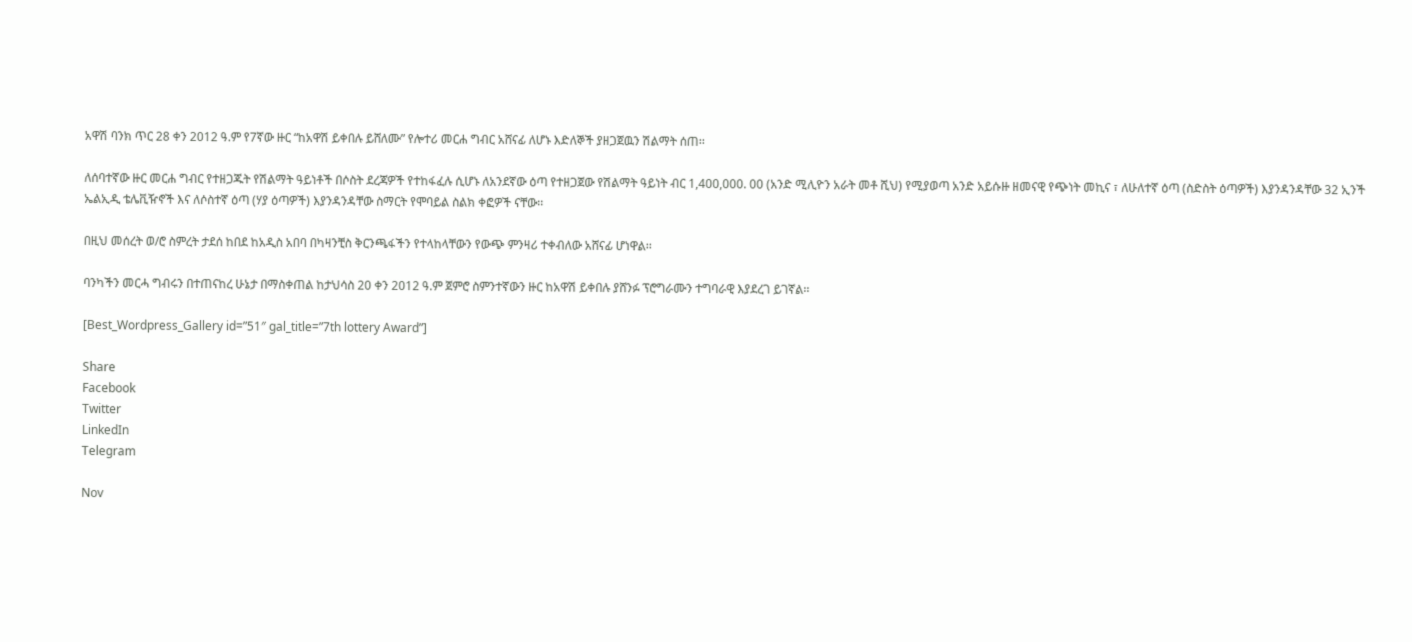አዋሽ ባንክ ጥር 28 ቀን 2012 ዓ.ም የ7ኛው ዙር “ከአዋሽ ይቀበሉ ይሸለሙ” የሎተሪ መርሐ ግብር አሸናፊ ለሆኑ እድለኞች ያዘጋጀዉን ሽልማት ሰጠ፡፡

ለሰባተኛው ዙር መርሐ ግብር የተዘጋጁት የሽልማት ዓይነቶች በሶስት ደረጃዎች የተከፋፈሉ ሲሆኑ ለአንደኛው ዕጣ የተዘጋጀው የሽልማት ዓይነት ብር 1,400,000. 00 (አንድ ሚሊዮን አራት መቶ ሺህ) የሚያወጣ አንድ አይሱዙ ዘመናዊ የጭነት መኪና ፣ ለሁለተኛ ዕጣ (ስድስት ዕጣዎች) እያንዳንዳቸው 32 ኢንች ኤልኢዲ ቴሌቪዥኖች እና ለሶስተኛ ዕጣ (ሃያ ዕጣዎች) እያንዳንዳቸው ስማርት የሞባይል ስልክ ቀፎዎች ናቸው፡፡

በዚህ መሰረት ወ/ሮ ስምረት ታደሰ ከበደ ከአዲስ አበባ በካዛንቺስ ቅርንጫፋችን የተላከላቸውን የውጭ ምንዛሪ ተቀብለው አሸናፊ ሆነዋል፡፡

ባንካችን መርሓ ግብሩን በተጠናከረ ሁኔታ በማስቀጠል ከታህሳስ 20 ቀን 2012 ዓ.ም ጀምሮ ስምንተኛውን ዙር ከአዋሽ ይቀበሉ ያሸንፉ ፕሮግራሙን ተግባራዊ እያደረገ ይገኛል፡፡

[Best_Wordpress_Gallery id=”51″ gal_title=”7th lottery Award”]

Share
Facebook
Twitter
LinkedIn
Telegram

Nov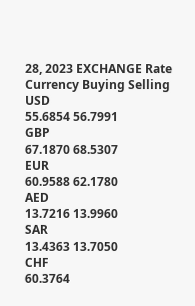28, 2023 EXCHANGE Rate
Currency Buying Selling
USD
55.6854 56.7991
GBP
67.1870 68.5307
EUR
60.9588 62.1780
AED
13.7216 13.9960
SAR
13.4363 13.7050
CHF
60.3764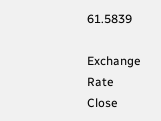61.5839

Exchange Rate
Close